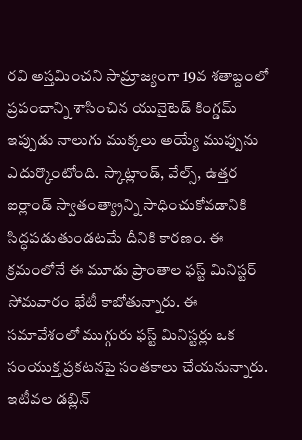రవి అస్తమించని సామ్రాజ్యంగా 19వ శతాబ్దంలో ప్రపంచాన్ని శాసించిన యునైటెడ్ కింగ్డమ్ ఇప్పుడు నాలుగు ముక్కలు అయ్యే ముప్పును ఎదుర్కొంటోంది. స్కాట్లాండ్, వేల్స్, ఉత్తర ఐర్లాండ్ స్వాతంత్య్రాన్ని సాధించుకోవడానికి సిద్ధపడుతుండటమే దీనికి కారణం. ఈ క్రమంలోనే ఈ మూడు ప్రాంతాల ఫస్ట్ మినిస్టర్ సోమవారం భేటీ కాబోతున్నారు. ఈ సమావేశంలో ముగ్గురు ఫస్ట్ మినిస్టర్లు ఒక సంయుక్త ప్రకటనపై సంతకాలు చేయనున్నారు. ఇటీవల డబ్లిన్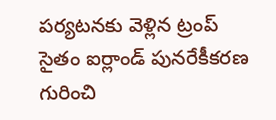పర్యటనకు వెళ్లిన ట్రంప్ సైతం ఐర్లాండ్ పునరేకీకరణ గురించి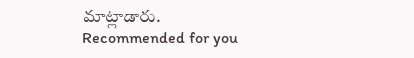మాట్లాడారు.
Recommended for you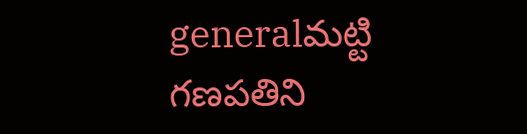generalమట్టి గణపతిని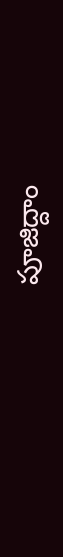పూజిద్దాం